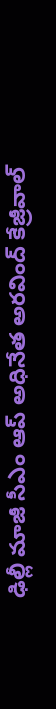ఢిల్లీ మాజీ సీఎం ఆప్ అధినేత అరవింద్ కేజ్రీవాల్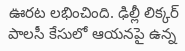ఊరట లభించింది. ఢిల్లీ లిక్కర్ పాలసీ కేసులో ఆయనపై ఉన్న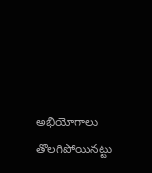అభియోగాలు తొలగిపోయినట్టు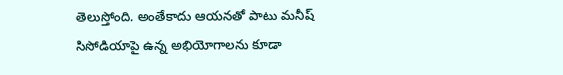తెలుస్తోంది. అంతేకాదు ఆయనతో పాటు మనీష్ సిసోడియాపై ఉన్న అభియోగాలను కూడా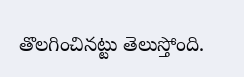తొలగించినట్టు తెలుస్తోంది.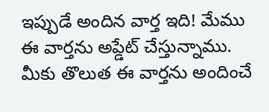ఇప్పుడే అందిన వార్త ఇది! మేము ఈ వార్తను అప్డేట్ చేస్తున్నాము. మీకు తొలుత ఈ వార్తను అందించే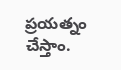ప్రయత్నం చేస్తాం.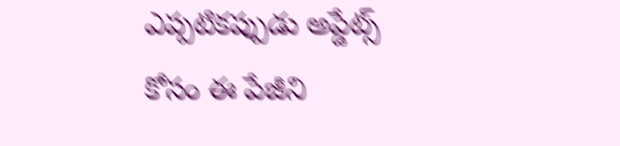ఎప్పటికప్పుడు అప్డేట్స్ కోసం ఈ పేజీని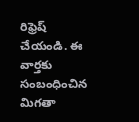రిఫ్రెష్ చేయండి. ఈ వార్తకు సంబంధించిన మిగతా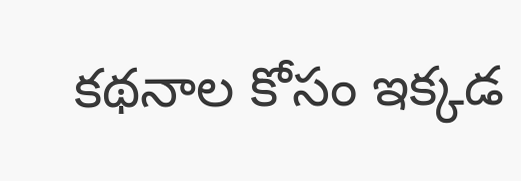కథనాల కోసం ఇక్కడ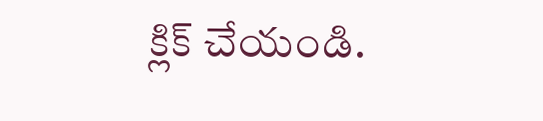క్లిక్ చేయండి.